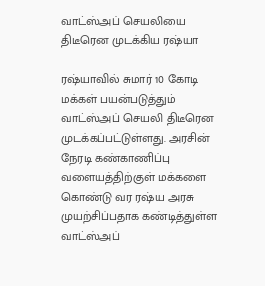வாட்ஸ்அப் செயலியை திடீரென முடக்கிய ரஷ்யா

ரஷ்யாவில் சுமார் 10 கோடி மக்கள் பயன்படுத்தும் வாட்ஸ்அப் செயலி திடீரென முடக்கப்பட்டுள்ளது. அரசின் நேரடி கண்காணிப்பு வளையத்திற்குள் மக்களை கொண்டு வர ரஷ்ய அரசு முயற்சிப்பதாக கண்டித்துள்ள வாட்ஸ்அப்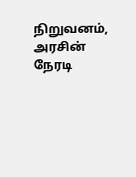நிறுவனம், அரசின் நேரடி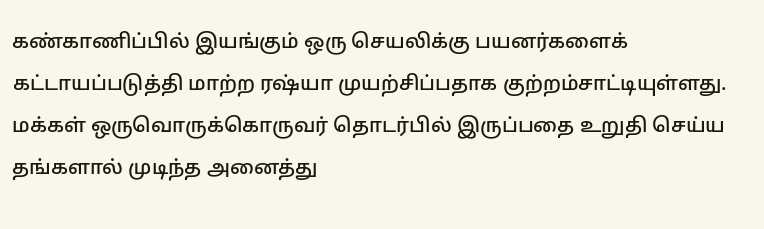கண்காணிப்பில் இயங்கும் ஒரு செயலிக்கு பயனர்களைக் கட்டாயப்படுத்தி மாற்ற ரஷ்யா முயற்சிப்பதாக குற்றம்சாட்டியுள்ளது. மக்கள் ஒருவொருக்கொருவர் தொடர்பில் இருப்பதை உறுதி செய்ய தங்களால் முடிந்த அனைத்து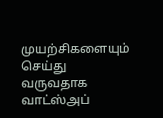முயற்சிகளையும் செய்து வருவதாக வாட்ஸ்அப்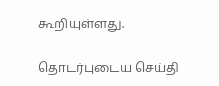கூறியுள்ளது.

தொடர்புடைய செய்தி